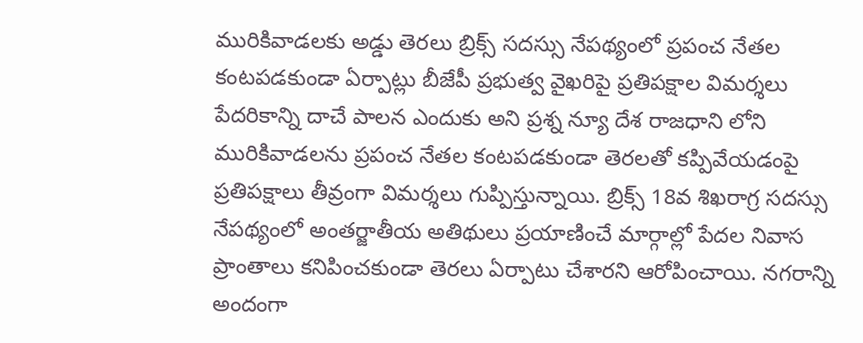మురికివాడలకు అడ్డు తెరలు బ్రిక్స్ సదస్సు నేపథ్యంలో ప్రపంచ నేతల కంటపడకుండా ఏర్పాట్లు బీజేపీ ప్రభుత్వ వైఖరిపై ప్రతిపక్షాల విమర్శలు పేదరికాన్ని దాచే పాలన ఎందుకు అని ప్రశ్న న్యూ దేశ రాజధాని లోని మురికివాడలను ప్రపంచ నేతల కంటపడకుండా తెరలతో కప్పివేయడంపై ప్రతిపక్షాలు తీవ్రంగా విమర్శలు గుప్పిస్తున్నాయి. బ్రిక్స్ 18వ శిఖరాగ్ర సదస్సు నేపథ్యంలో అంతర్జాతీయ అతిథులు ప్రయాణించే మార్గాల్లో పేదల నివాస ప్రాంతాలు కనిపించకుండా తెరలు ఏర్పాటు చేశారని ఆరోపించాయి. నగరాన్ని అందంగా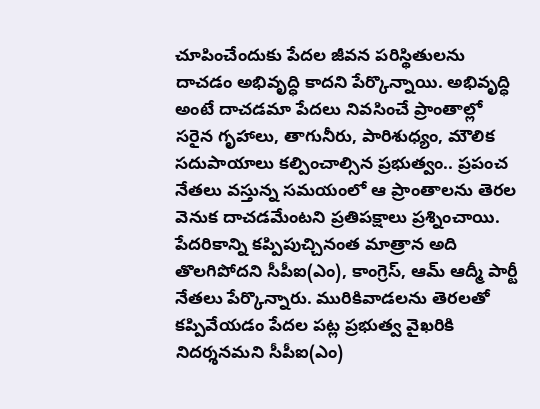చూపించేందుకు పేదల జీవన పరిస్థితులను దాచడం అభివృద్ధి కాదని పేర్కొన్నాయి. అభివృద్ధి అంటే దాచడమా పేదలు నివసించే ప్రాంతాల్లో సరైన గృహాలు, తాగునీరు, పారిశుధ్యం, మౌలిక సదుపాయాలు కల్పించాల్సిన ప్రభుత్వం.. ప్రపంచ నేతలు వస్తున్న సమయంలో ఆ ప్రాంతాలను తెరల వెనుక దాచడమేంటని ప్రతిపక్షాలు ప్రశ్నించాయి. పేదరికాన్ని కప్పిపుచ్చినంత మాత్రాన అది తొలగిపోదని సీపీఐ(ఎం), కాంగ్రెస్, ఆమ్ ఆద్మీ పార్టీ నేతలు పేర్కొన్నారు. మురికివాడలను తెరలతో కప్పివేయడం పేదల పట్ల ప్రభుత్వ వైఖరికి నిదర్శనమని సీపీఐ(ఎం)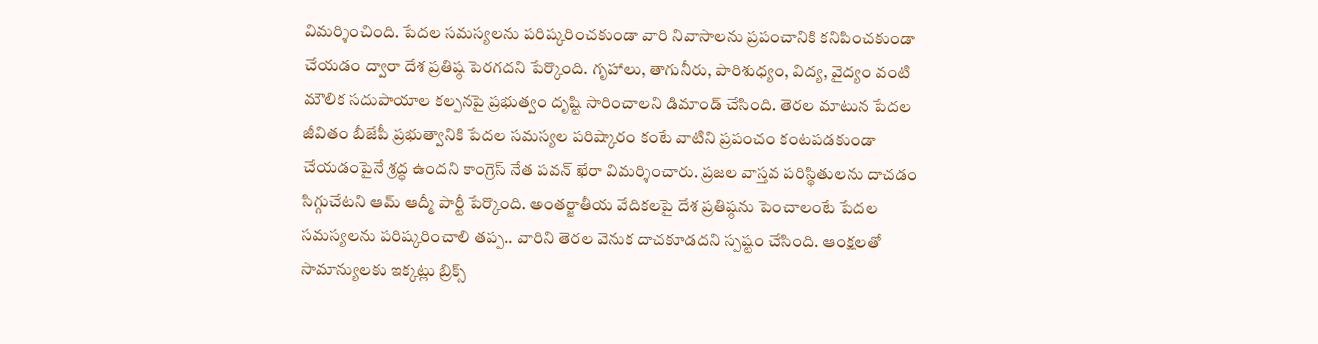విమర్శించింది. పేదల సమస్యలను పరిష్కరించకుండా వారి నివాసాలను ప్రపంచానికి కనిపించకుండా చేయడం ద్వారా దేశ ప్రతిష్ఠ పెరగదని పేర్కొంది. గృహాలు, తాగునీరు, పారిశుధ్యం, విద్య, వైద్యం వంటి మౌలిక సదుపాయాల కల్పనపై ప్రభుత్వం దృష్టి సారించాలని డిమాండ్ చేసింది. తెరల మాటున పేదల జీవితం బీజేపీ ప్రభుత్వానికి పేదల సమస్యల పరిష్కారం కంటే వాటిని ప్రపంచం కంటపడకుండా చేయడంపైనే శ్రద్ధ ఉందని కాంగ్రెస్ నేత పవన్ ఖేరా విమర్శించారు. ప్రజల వాస్తవ పరిస్థితులను దాచడం సిగ్గుచేటని ఆమ్ ఆద్మీ పార్టీ పేర్కొంది. అంతర్జాతీయ వేదికలపై దేశ ప్రతిష్ఠను పెంచాలంటే పేదల సమస్యలను పరిష్కరించాలి తప్ప.. వారిని తెరల వెనుక దాచకూడదని స్పష్టం చేసింది. ఆంక్షలతో సామాన్యులకు ఇక్కట్లు బ్రిక్స్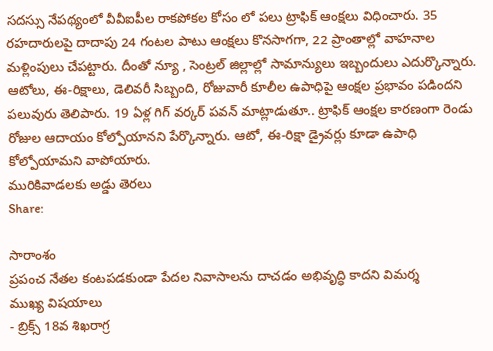సదస్సు నేపథ్యంలో వీవీఐపీల రాకపోకల కోసం లో పలు ట్రాఫిక్ ఆంక్షలు విధించారు. 35 రహదారులపై దాదాపు 24 గంటల పాటు ఆంక్షలు కొనసాగగా, 22 ప్రాంతాల్లో వాహనాల మళ్లింపులు చేపట్టారు. దీంతో న్యూ , సెంట్రల్ జిల్లాల్లో సామాన్యులు ఇబ్బందులు ఎదుర్కొన్నారు. ఆటోలు, ఈ-రిక్షాలు, డెలివరీ సిబ్బంది, రోజువారీ కూలీల ఉపాధిపై ఆంక్షల ప్రభావం పడిందని పలువురు తెలిపారు. 19 ఏళ్ల గిగ్ వర్కర్ పవన్ మాట్లాడుతూ.. ట్రాఫిక్ ఆంక్షల కారణంగా రెండు రోజుల ఆదాయం కోల్పోయానని పేర్కొన్నారు. ఆటో, ఈ-రిక్షా డ్రైవర్లు కూడా ఉపాధి కోల్పోయామని వాపోయారు.
మురికివాడలకు అడ్డు తెరలు
Share:

సారాంశం
ప్రపంచ నేతల కంటపడకుండా పేదల నివాసాలను దాచడం అభివృద్ధి కాదని విమర్శ
ముఖ్య విషయాలు
- బ్రిక్స్ 18వ శిఖరాగ్ర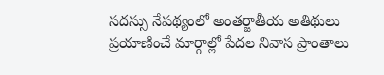సదస్సు నేపథ్యంలో అంతర్జాతీయ అతిథులు ప్రయాణించే మార్గాల్లో పేదల నివాస ప్రాంతాలు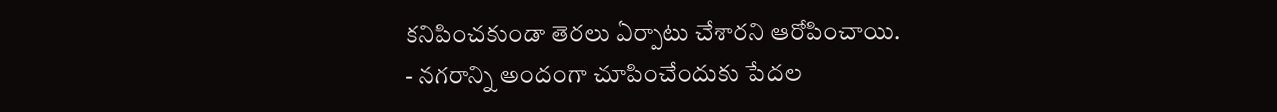కనిపించకుండా తెరలు ఏర్పాటు చేశారని ఆరోపించాయి.
- నగరాన్ని అందంగా చూపించేందుకు పేదల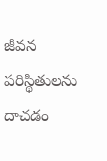జీవన పరిస్థితులను దాచడం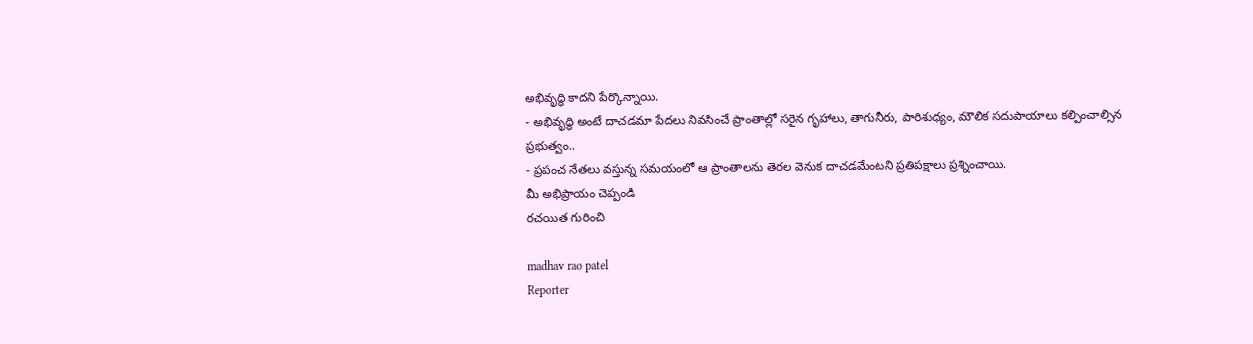అభివృద్ధి కాదని పేర్కొన్నాయి.
- అభివృద్ధి అంటే దాచడమా పేదలు నివసించే ప్రాంతాల్లో సరైన గృహాలు, తాగునీరు, పారిశుధ్యం, మౌలిక సదుపాయాలు కల్పించాల్సిన ప్రభుత్వం..
- ప్రపంచ నేతలు వస్తున్న సమయంలో ఆ ప్రాంతాలను తెరల వెనుక దాచడమేంటని ప్రతిపక్షాలు ప్రశ్నించాయి.
మీ అభిప్రాయం చెప్పండి
రచయిత గురించి

madhav rao patel
Reporter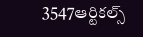3547ఆర్టికల్స్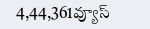4,44,361వ్యూస్